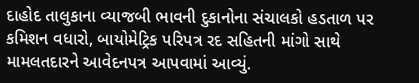દાહોદ તાલુકાના વ્યાજબી ભાવની દુકાનોના સંચાલકો હડતાળ પર કમિશન વધારો, બાયોમેટ્રિક પરિપત્ર રદ સહિતની માંગો સાથે મામલતદારને આવેદનપત્ર આપવામાં આવ્યું.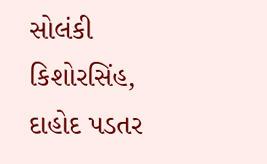સોલંકી કિશોરસિંહ, દાહોદ પડતર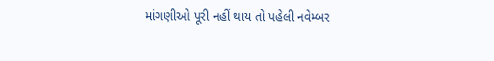માંગણીઓ પૂરી નહીં થાય તો પહેલી નવેમ્બર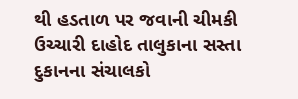થી હડતાળ પર જવાની ચીમકી ઉચ્ચારી દાહોદ તાલુકાના સસ્તા દુકાનના સંચાલકો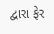દ્વારા ફેર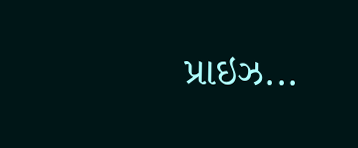પ્રાઇઝ...